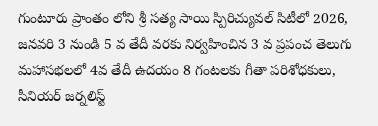గుంటూరు ప్రాంతం లోని శ్రీ సత్య సాయి స్పిరిచ్యువల్ సిటీలో 2026, జనవరి 3 నుండి 5 వ తేదీ వరకు నిర్వహించిన 3 వ ప్రపంచ తెలుగు మహాసభలలో 4వ తేదీ ఉదయం 8 గంటలకు గీతా పరిశోధకులు, సీనియర్ జర్నలిస్ట్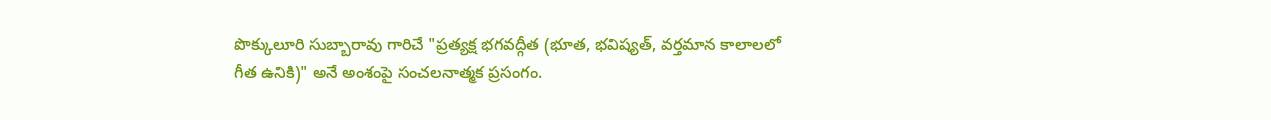పొక్కులూరి సుబ్బారావు గారిచే "ప్రత్యక్ష భగవద్గీత (భూత, భవిష్యత్, వర్తమాన కాలాలలో గీత ఉనికి)" అనే అంశంపై సంచలనాత్మక ప్రసంగం.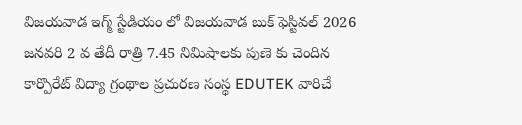విజయవాడ ఇగ్మ్ స్టేడియం లో విజయవాడ బుక్ ఫెస్టివల్ 2026 జనవరి 2 వ తేదీ రాత్రి 7.45 నిమిషాలకు పుణె కు చెందిన కార్పొరేట్ విద్యా గ్రంథాల ప్రచురణ సంస్థ EDUTEK వారిచే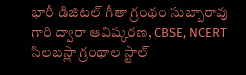భారీ డిజిటల్ గీతా గ్రంథం సుబ్బారావు గారి ద్వారా ఆవిష్కరణ, CBSE, NCERT సిలబస్లా గ్రంథాల స్టాల్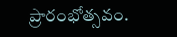ప్రారంభోత్సవం.